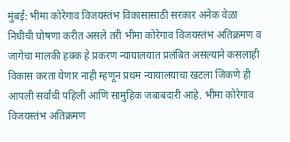मुंबई: भीमा कोरेगाव विजयस्तंभ विकासासाठी सरकार अनेक वेळा निधीची घोषणा करीत असले तरी भीमा कोरेगाव विजयस्तंभ अतिक्रमण व जागेचा मालकी हक्क हे प्रकरण न्यायालयात प्रलंबित असल्याने कसलाही विकास करता येणार नाही म्हणून प्रथम न्यायालयाचा खटला जिंकणे ही आपली सर्वांची पहिली आणि सामुहिक जबाबदारी आहे. भीमा कोरेगाव विजयस्तंभ अतिक्रमण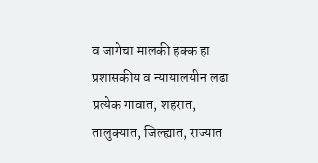व जागेचा मालकी हक्क हा प्रशासकीय व न्यायालयीन लढा प्रत्येक गावात, शहरात, तालुक्यात, जिल्ह्यात, राज्यात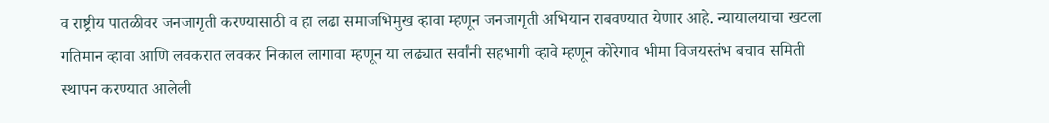व राष्ट्रीय पातळीवर जनजागृती करण्यासाठी व हा लढा समाजभिमुख व्हावा म्हणून जनजागृती अभियान राबवण्यात येणार आहे. न्यायालयाचा खटला गतिमान व्हावा आणि लवकरात लवकर निकाल लागावा म्हणून या लढ्यात सर्वांनी सहभागी व्हावे म्हणून कोरेगाव भीमा विजयस्तंभ बचाव समिती स्थापन करण्यात आलेली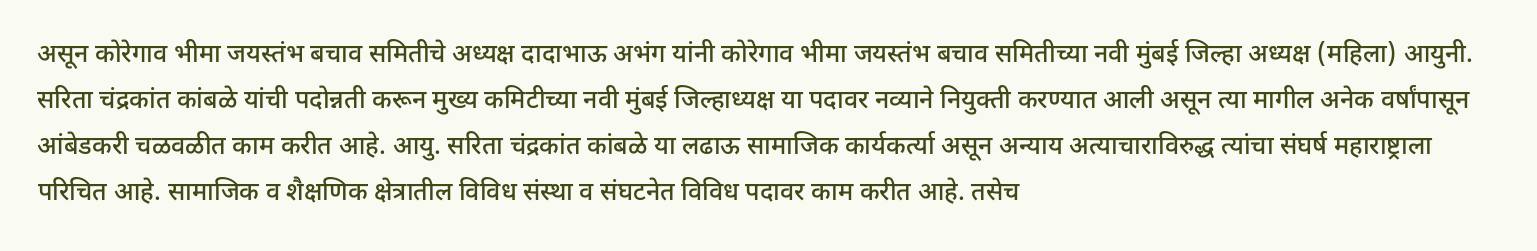असून कोरेगाव भीमा जयस्तंभ बचाव समितीचे अध्यक्ष दादाभाऊ अभंग यांनी कोरेगाव भीमा जयस्तंभ बचाव समितीच्या नवी मुंबई जिल्हा अध्यक्ष (महिला) आयुनी. सरिता चंद्रकांत कांबळे यांची पदोन्नती करून मुख्य कमिटीच्या नवी मुंबई जिल्हाध्यक्ष या पदावर नव्याने नियुक्ती करण्यात आली असून त्या मागील अनेक वर्षांपासून आंबेडकरी चळवळीत काम करीत आहे. आयु. सरिता चंद्रकांत कांबळे या लढाऊ सामाजिक कार्यकर्त्या असून अन्याय अत्याचाराविरुद्ध त्यांचा संघर्ष महाराष्ट्राला परिचित आहे. सामाजिक व शैक्षणिक क्षेत्रातील विविध संस्था व संघटनेत विविध पदावर काम करीत आहे. तसेच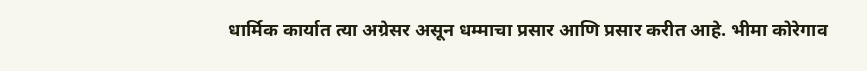धार्मिक कार्यात त्या अग्रेसर असून धम्माचा प्रसार आणि प्रसार करीत आहे. भीमा कोरेगाव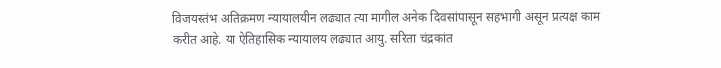विजयस्तंभ अतिक्रमण न्यायालयीन लढ्यात त्या मागील अनेक दिवसांपासून सहभागी असून प्रत्यक्ष काम करीत आहे. या ऐतिहासिक न्यायालय लढ्यात आयु. सरिता चंद्रकांत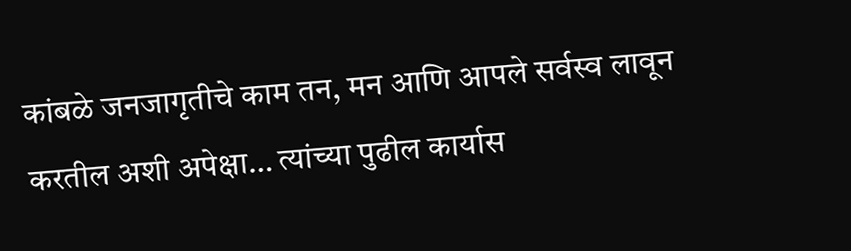कांबळे जनजागृतीचे काम तन, मन आणि आपले सर्वस्व लावून करतील अशी अपेक्षा… त्यांच्या पुढील कार्यास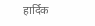हार्दिक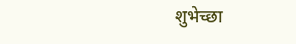शुभेच्छा